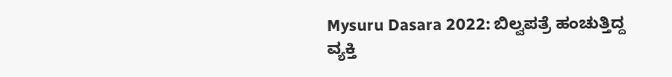Mysuru Dasara 2022: ಬಿಲ್ವಪತ್ರೆ ಹಂಚುತ್ತಿದ್ದ ವ್ಯಕ್ತಿ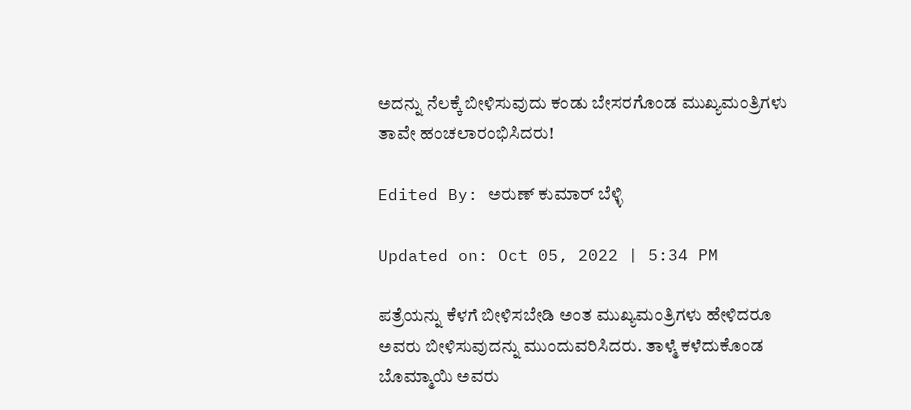ಅದನ್ನು ನೆಲಕ್ಕೆ ಬೀಳಿಸುವುದು ಕಂಡು ಬೇಸರಗೊಂಡ ಮುಖ್ಯಮಂತ್ರಿಗಳು ತಾವೇ ಹಂಚಲಾರಂಭಿಸಿದರು!

Edited By: ಅರುಣ್ ಕುಮಾರ್ ಬೆಳ್ಳಿ

Updated on: Oct 05, 2022 | 5:34 PM

ಪತ್ರೆಯನ್ನು ಕೆಳಗೆ ಬೀಳಿಸಬೇಡಿ ಅಂತ ಮುಖ್ಯಮಂತ್ರಿಗಳು ಹೇಳಿದರೂ ಅವರು ಬೀಳಿಸುವುದನ್ನು ಮುಂದುವರಿಸಿದರು. ತಾಳ್ಮೆ ಕಳೆದುಕೊಂಡ ಬೊಮ್ಮಾಯಿ ಅವರು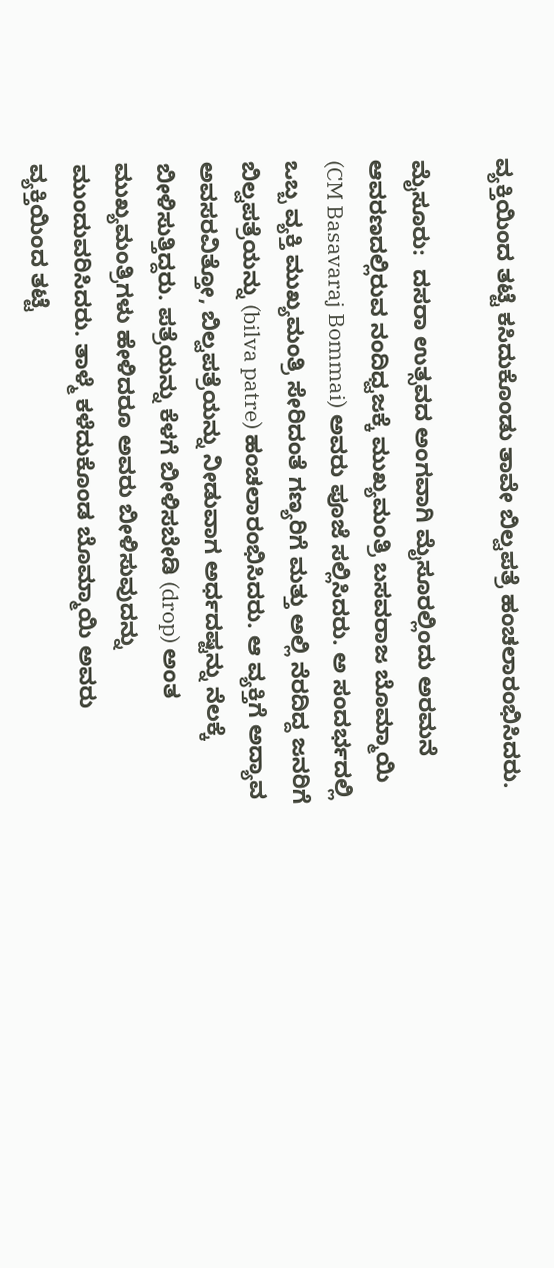ವ್ಯಕ್ತಿಯಿಂದ ತಟ್ಟೆ ಕಸಿದುಕೊಂಡು ತಾವೇ ಬಿಲ್ವಪತ್ರೆ ಹಂಚಲಾರಂಭಿಸಿದರು.

ಮೈಸೂರು:  ದಸರಾ ಉತ್ಸವದ ಅಂಗವಾಗಿ ಮೈಸೂರಲ್ಲಿಂದು ಅರಮನೆ ಆವರಣದಲ್ಲಿರುವ ನಂದಿಧ್ವಜಕ್ಕೆ ಮುಖ್ಯಮಂತ್ರಿ ಬಸವರಾಜ ಬೊಮ್ಮಾಯಿ (CM Basavaraj Bommai) ಅವರು ಪೂಜೆ ಸಲ್ಲಿಸಿದರು. ಅ ಸಂದರ್ಭದಲ್ಲಿ ಒಬ್ಬ ವ್ಯಕ್ತಿ ಮುಖ್ಯಮಂತ್ರಿ ಸೇರಿದಂತೆ ಗಣ್ಯರಿಗೆ ಮತ್ತು ಅಲ್ಲಿ ನೆರದಿದ್ದ ಜನರಿಗೆ ಬಿಲ್ವಪತ್ರೆಯನ್ನು (bilva patre) ಹಂಚಲಾರಂಭಿಸಿದರು. ಆ ವ್ಯಕ್ತಿಗೆ ಅದ್ಯಾವ ಅವಸರವಿತ್ತೋ, ಬಿಲ್ವಪತ್ರೆಯನ್ನು ನೀಡುವಾಗ ಅರ್ಧದಷ್ಟನ್ನು ನೆಲಕ್ಕೆ ಬೀಳಿಸುತ್ತಿದ್ದರು. ಪತ್ರೆಯನ್ನು ಕೆಳಗೆ ಬೀಳಿಸಬೇಡಿ (drop) ಅಂತ ಮುಖ್ಯಮಂತ್ರಿಗಳು ಹೇಳಿದರೂ ಅವರು ಬೀಳಿಸುವುದನ್ನು ಮುಂದುವರಿಸಿದರು. ತಾಳ್ಮೆ ಕಳೆದುಕೊಂಡ ಬೊಮ್ಮಾಯಿ ಅವರು ವ್ಯಕ್ತಿಯಿಂದ ತಟ್ಟೆ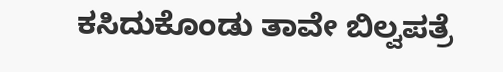ಕಸಿದುಕೊಂಡು ತಾವೇ ಬಿಲ್ವಪತ್ರೆ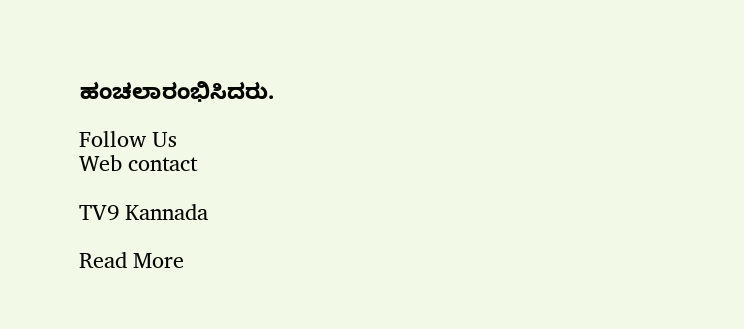ಹಂಚಲಾರಂಭಿಸಿದರು.

Follow Us
Web contact

TV9 Kannada

Read More